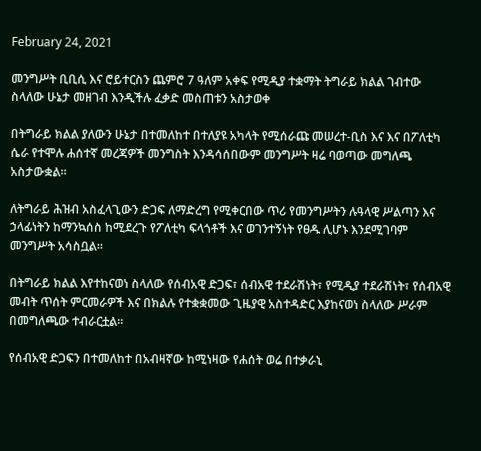February 24, 2021

መንግሥት ቢቢሲ እና ሮይተርስን ጨምሮ 7 ዓለም አቀፍ የሚዲያ ተቋማት ትግራይ ክልል ገብተው ስላለው ሁኔታ መዘገብ እንዲችሉ ፈቃድ መስጠቱን አስታወቀ

በትግራይ ክልል ያለውን ሁኔታ በተመለከተ በተለያዩ አካላት የሚሰራጩ መሠረተ-ቢስ እና እና በፖለቲካ ሴራ የተሞሉ ሐሰተኛ መረጃዎች መንግስት እንዳሳሰበውም መንግሥት ዛሬ ባወጣው መግለጫ አስታውቋል።

ለትግራይ ሕዝብ አስፈላጊውን ድጋፍ ለማድረግ የሚቀርበው ጥሪ የመንግሥትን ሉዓላዊ ሥልጣን እና ኃላፊነትን ከማንኳሰስ ከሚደረጉ የፖለቲካ ፍላጎቶች እና ወገንተኝነት የፀዱ ሊሆኑ እንደሚገባም መንግሥት አሳስቧል።

በትግራይ ክልል እየተከናወነ ስላለው የሰብአዊ ድጋፍ፣ ሰብአዊ ተደራሽነት፣ የሚዲያ ተደራሽነት፣ የሰብአዊ መብት ጥሰት ምርመራዎች እና በክልሉ የተቋቋመው ጊዜያዊ አስተዳድር እያከናወነ ስላለው ሥራም በመግለጫው ተብራርቷል።

የሰብአዊ ድጋፍን በተመለከተ በአብዛኛው ከሚነዛው የሐሰት ወሬ በተቃራኒ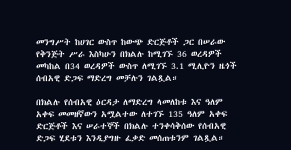መንግሥት ከሀገር ውስጥ ከውጭ ድርጅቶች ጋር በሠራው የቅንጅት ሥራ እስካሁን በክልሉ ከሚገኙ 36 ወረዳዎች መካከል በ34 ወረዳዎች ውስጥ ለሚገኙ 3.1 ሚሊዮን ዜጎች ሰብአዊ ድጋፍ ማድረግ መቻሉን ገልጿል።

በክልሉ የሰብአዊ ዕርዳታ ለማድረግ ላመለከቱ እና ዓለም አቀፍ መመዘኛውን አሟልተው ለተገኙ 135 ዓለም አቀፍ ድርጅቶች እና ሠራተኞች በክልሉ ተንቀሳቅሰው የሰብአዊ ድጋፍ ሂደቱን እንዲያግዙ ፈቃድ መሰጠቱንም ገልጿል።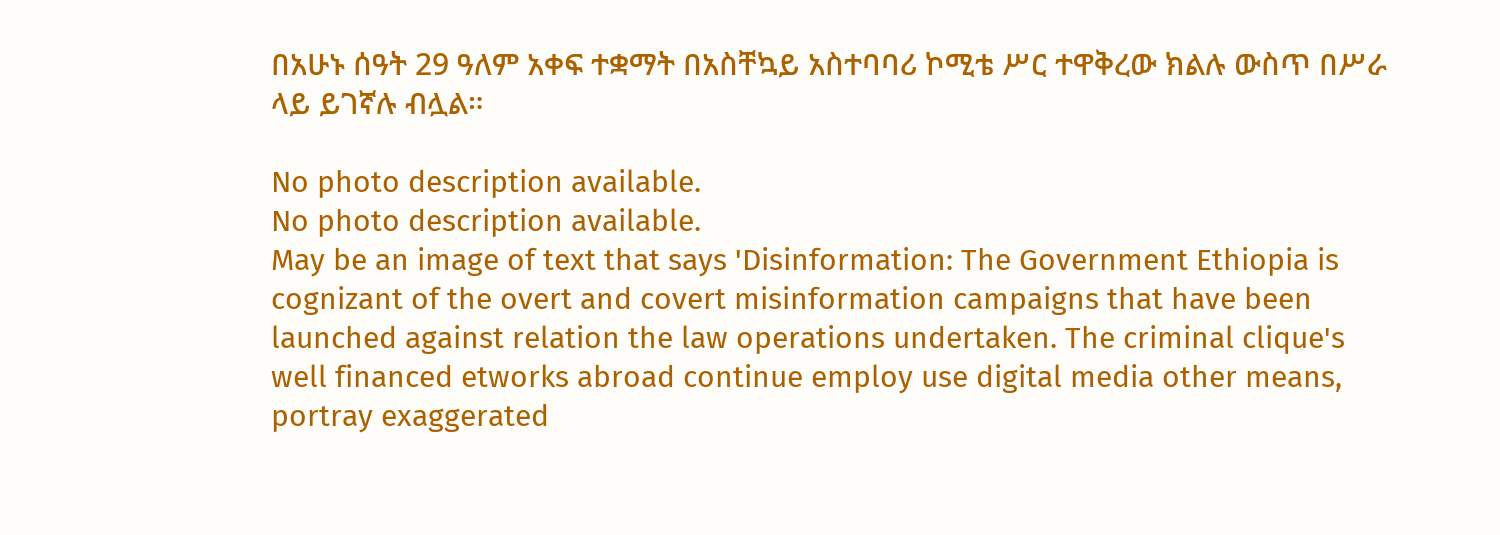በአሁኑ ሰዓት 29 ዓለም አቀፍ ተቋማት በአስቸኳይ አስተባባሪ ኮሚቴ ሥር ተዋቅረው ክልሉ ውስጥ በሥራ ላይ ይገኛሉ ብሏል።

No photo description available.
No photo description available.
May be an image of text that says 'Disinformation: The Government Ethiopia is cognizant of the overt and covert misinformation campaigns that have been launched against relation the law operations undertaken. The criminal clique's well financed etworks abroad continue employ use digital media other means, portray exaggerated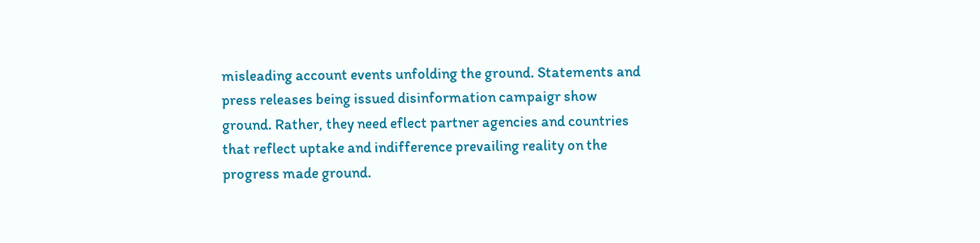misleading account events unfolding the ground. Statements and press releases being issued disinformation campaigr show ground. Rather, they need eflect partner agencies and countries that reflect uptake and indifference prevailing reality on the progress made ground.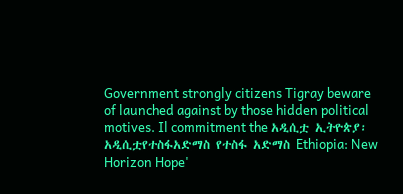Government strongly citizens Tigray beware of launched against by those hidden political motives. Il commitment the አዲሲቷ ኢትዮጵያ፡አዲሲቷየተስፋአድማስ የተስፋ አድማስ Ethiopia: New Horizon Hope'